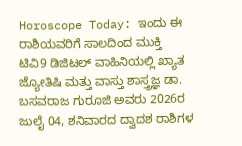Horoscope Today: ಇಂದು ಈ ರಾಶಿಯವರಿಗೆ ಸಾಲದಿಂದ ಮುಕ್ತಿ
ಟಿವಿ9 ಡಿಜಿಟಲ್ ವಾಹಿನಿಯಲ್ಲಿ ಖ್ಯಾತ ಜ್ಯೋತಿಷಿ ಮತ್ತು ವಾಸ್ತು ಶಾಸ್ತ್ರಜ್ಞ ಡಾ. ಬಸವರಾಜ ಗುರೂಜಿ ಅವರು 2026ರ ಜುಲೈ 04, ಶನಿವಾರದ ದ್ವಾದಶ ರಾಶಿಗಳ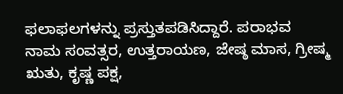ಫಲಾಫಲಗಳನ್ನು ಪ್ರಸ್ತುತಪಡಿಸಿದ್ದಾರೆ. ಪರಾಭವ ನಾಮ ಸಂವತ್ಸರ, ಉತ್ತರಾಯಣ, ಜೇಷ್ಠ ಮಾಸ, ಗ್ರೀಷ್ಮ ಋತು, ಕೃಷ್ಣ ಪಕ್ಷ,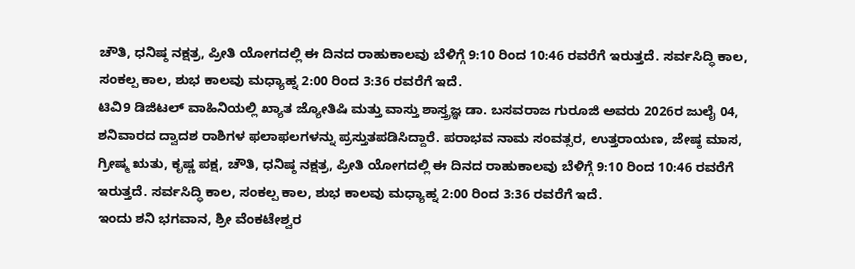ಚೌತಿ, ಧನಿಷ್ಠ ನಕ್ಷತ್ರ, ಪ್ರೀತಿ ಯೋಗದಲ್ಲಿ ಈ ದಿನದ ರಾಹುಕಾಲವು ಬೆಳಿಗ್ಗೆ 9:10 ರಿಂದ 10:46 ರವರೆಗೆ ಇರುತ್ತದೆ. ಸರ್ವಸಿದ್ಧಿ ಕಾಲ, ಸಂಕಲ್ಪ ಕಾಲ, ಶುಭ ಕಾಲವು ಮಧ್ಯಾಹ್ನ 2:00 ರಿಂದ 3:36 ರವರೆಗೆ ಇದೆ.
ಟಿವಿ9 ಡಿಜಿಟಲ್ ವಾಹಿನಿಯಲ್ಲಿ ಖ್ಯಾತ ಜ್ಯೋತಿಷಿ ಮತ್ತು ವಾಸ್ತು ಶಾಸ್ತ್ರಜ್ಞ ಡಾ. ಬಸವರಾಜ ಗುರೂಜಿ ಅವರು 2026ರ ಜುಲೈ 04, ಶನಿವಾರದ ದ್ವಾದಶ ರಾಶಿಗಳ ಫಲಾಫಲಗಳನ್ನು ಪ್ರಸ್ತುತಪಡಿಸಿದ್ದಾರೆ. ಪರಾಭವ ನಾಮ ಸಂವತ್ಸರ, ಉತ್ತರಾಯಣ, ಜೇಷ್ಠ ಮಾಸ, ಗ್ರೀಷ್ಮ ಋತು, ಕೃಷ್ಣ ಪಕ್ಷ, ಚೌತಿ, ಧನಿಷ್ಠ ನಕ್ಷತ್ರ, ಪ್ರೀತಿ ಯೋಗದಲ್ಲಿ ಈ ದಿನದ ರಾಹುಕಾಲವು ಬೆಳಿಗ್ಗೆ 9:10 ರಿಂದ 10:46 ರವರೆಗೆ ಇರುತ್ತದೆ. ಸರ್ವಸಿದ್ಧಿ ಕಾಲ, ಸಂಕಲ್ಪ ಕಾಲ, ಶುಭ ಕಾಲವು ಮಧ್ಯಾಹ್ನ 2:00 ರಿಂದ 3:36 ರವರೆಗೆ ಇದೆ.
ಇಂದು ಶನಿ ಭಗವಾನ, ಶ್ರೀ ವೆಂಕಟೇಶ್ವರ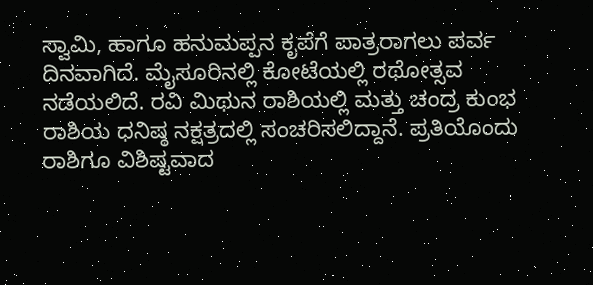ಸ್ವಾಮಿ, ಹಾಗೂ ಹನುಮಪ್ಪನ ಕೃಪೆಗೆ ಪಾತ್ರರಾಗಲು ಪರ್ವ ದಿನವಾಗಿದೆ. ಮೈಸೂರಿನಲ್ಲಿ ಕೋಟೆಯಲ್ಲಿ ರಥೋತ್ಸವ ನಡೆಯಲಿದೆ. ರವಿ ಮಿಥುನ ರಾಶಿಯಲ್ಲಿ ಮತ್ತು ಚಂದ್ರ ಕುಂಭ ರಾಶಿಯ ಧನಿಷ್ಠ ನಕ್ಷತ್ರದಲ್ಲಿ ಸಂಚರಿಸಲಿದ್ದಾನೆ. ಪ್ರತಿಯೊಂದು ರಾಶಿಗೂ ವಿಶಿಷ್ಟವಾದ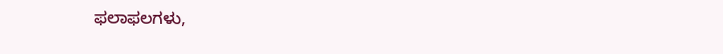ಫಲಾಫಲಗಳು,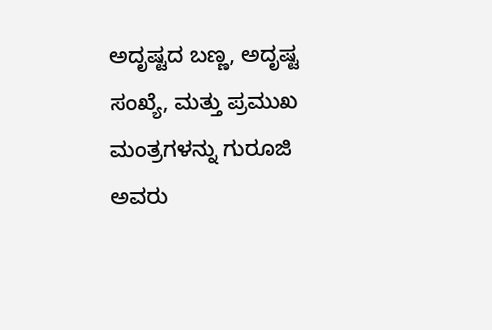ಅದೃಷ್ಟದ ಬಣ್ಣ, ಅದೃಷ್ಟ ಸಂಖ್ಯೆ, ಮತ್ತು ಪ್ರಮುಖ ಮಂತ್ರಗಳನ್ನು ಗುರೂಜಿ ಅವರು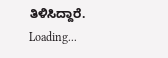ತಿಳಿಸಿದ್ದಾರೆ.
Loading...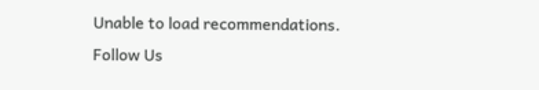Unable to load recommendations.
Follow Us